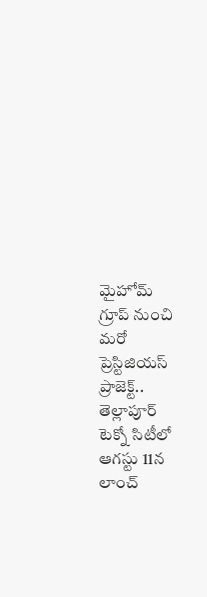మైహోమ్ గ్రూప్ నుంచి మరో ప్రెస్టిజియస్ ప్రాజెక్ట్.. తెల్లాపూర్ టెక్నో సిటీలో ఆగస్టు 11న లాంచ్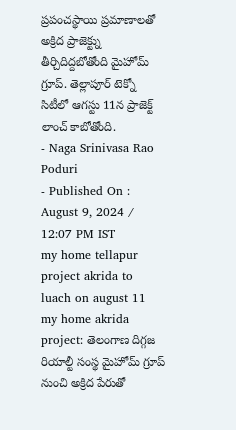ప్రపంచస్థాయి ప్రమాణాలతో అక్రిద ప్రాజెక్ట్ను తీర్చిదిద్దబోతోంది మైహోమ్ గ్రూప్. తెల్లాపూర్ టెక్నో సిటీలో ఆగస్టు 11న ప్రాజెక్ట్ లాంచ్ కాబోతోంది.
- Naga Srinivasa Rao Poduri
- Published On : August 9, 2024 / 12:07 PM IST
my home tellapur project akrida to luach on august 11
my home akrida project: తెలంగాణ దిగ్గజ రియాల్టీ సంస్థ మైహోమ్ గ్రూప్ నుంచి అక్రిద పేరుతో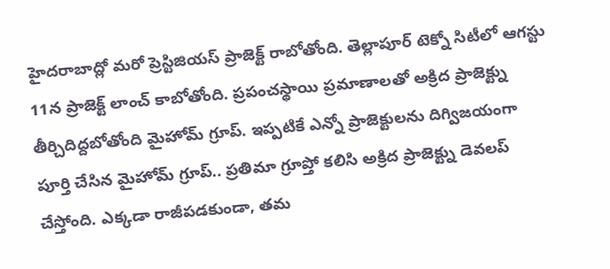హైదరాబాద్లో మరో ప్రెస్టిజియస్ ప్రాజెక్ట్ రాబోతోంది. తెల్లాపూర్ టెక్నో సిటీలో ఆగస్టు 11న ప్రాజెక్ట్ లాంచ్ కాబోతోంది. ప్రపంచస్థాయి ప్రమాణాలతో అక్రిద ప్రాజెక్ట్ను తీర్చిదిద్దబోతోంది మైహోమ్ గ్రూప్. ఇప్పటికే ఎన్నో ప్రాజెక్టులను దిగ్విజయంగా పూర్తి చేసిన మైహోమ్ గ్రూప్.. ప్రతిమా గ్రూప్తో కలిసి అక్రిద ప్రాజెక్ట్ను డెవలప్ చేస్తోంది. ఎక్కడా రాజీపడకుండా, తమ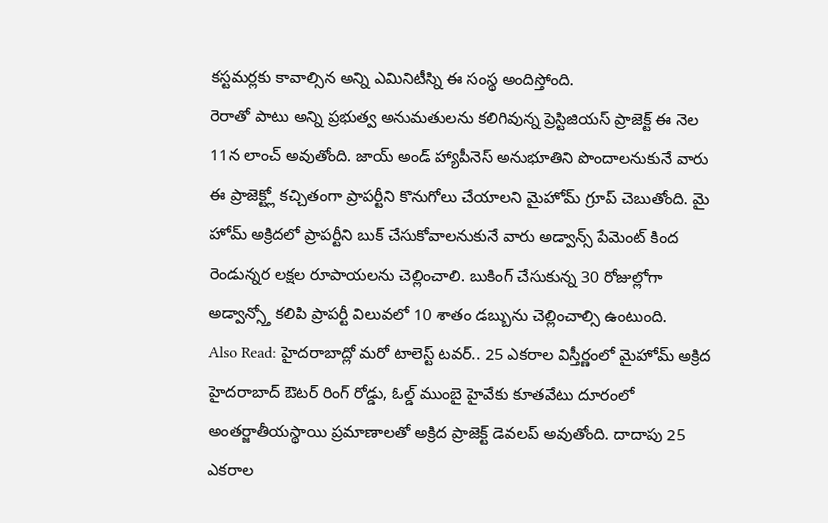కస్టమర్లకు కావాల్సిన అన్ని ఎమినిటీస్ని ఈ సంస్థ అందిస్తోంది.
రెరాతో పాటు అన్ని ప్రభుత్వ అనుమతులను కలిగివున్న ప్రెస్టిజియస్ ప్రాజెక్ట్ ఈ నెల 11న లాంచ్ అవుతోంది. జాయ్ అండ్ హ్యాపీనెస్ అనుభూతిని పొందాలనుకునే వారు ఈ ప్రాజెక్ట్లో కచ్చితంగా ప్రాపర్టీని కొనుగోలు చేయాలని మైహోమ్ గ్రూప్ చెబుతోంది. మై హోమ్ అక్రిదలో ప్రాపర్టీని బుక్ చేసుకోవాలనుకునే వారు అడ్వాన్స్ పేమెంట్ కింద రెండున్నర లక్షల రూపాయలను చెల్లించాలి. బుకింగ్ చేసుకున్న 30 రోజుల్లోగా అడ్వాన్స్తో కలిపి ప్రాపర్టీ విలువలో 10 శాతం డబ్బును చెల్లించాల్సి ఉంటుంది.
Also Read: హైదరాబాద్లో మరో టాలెస్ట్ టవర్.. 25 ఎకరాల విస్తీర్ణంలో మైహోమ్ అక్రిద
హైదరాబాద్ ఔటర్ రింగ్ రోడ్డు, ఓల్డ్ ముంబై హైవేకు కూతవేటు దూరంలో అంతర్జాతీయస్థాయి ప్రమాణాలతో అక్రిద ప్రాజెక్ట్ డెవలప్ అవుతోంది. దాదాపు 25 ఎకరాల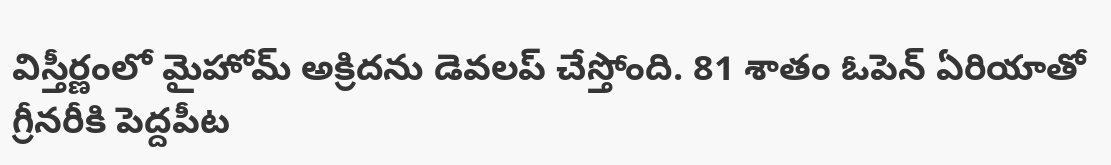విస్తీర్ణంలో మైహోమ్ అక్రిదను డెవలప్ చేస్తోంది. 81 శాతం ఓపెన్ ఏరియాతో గ్రీనరీకి పెద్దపీట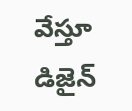వేస్తూ డిజైన్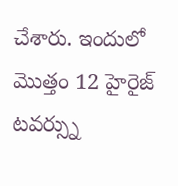చేశారు. ఇందులో మెుత్తం 12 హైరైజ్ టవర్స్ను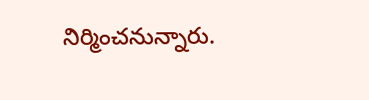నిర్మించనున్నారు.